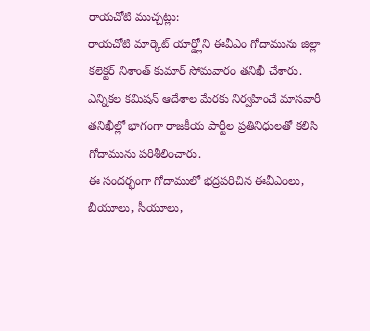రాయచోటి ముచ్చట్లు:
రాయచోటి మార్కెట్ యార్డ్లోని ఈవీఎం గోదామును జిల్లా కలెక్టర్ నిశాంత్ కుమార్ సోమవారం తనిఖీ చేశారు. ఎన్నికల కమిషన్ ఆదేశాల మేరకు నిర్వహించే మాసవారీ తనిఖీల్లో భాగంగా రాజకీయ పార్టీల ప్రతినిధులతో కలిసి గోదామును పరిశీలించారు.
ఈ సందర్భంగా గోదాములో భద్రపరిచిన ఈవీఎంలు, బీయూలు, సీయూలు,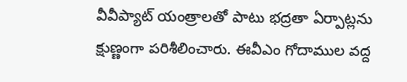వీవీప్యాట్ యంత్రాలతో పాటు భద్రతా ఏర్పాట్లను క్షుణ్ణంగా పరిశీలించారు. ఈవీఎం గోదాముల వద్ద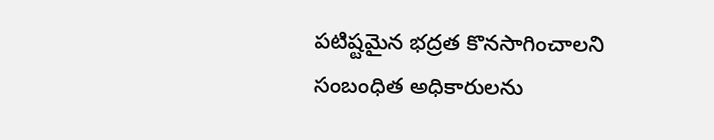పటిష్టమైన భద్రత కొనసాగించాలని సంబంధిత అధికారులను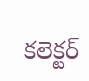కలెక్టర్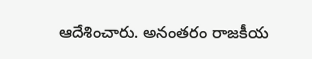ఆదేశించారు. అనంతరం రాజకీయ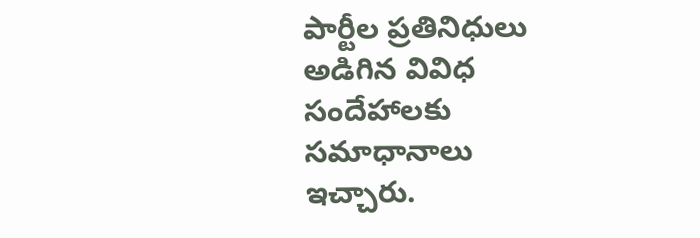పార్టీల ప్రతినిధులు అడిగిన వివిధ సందేహాలకు సమాధానాలు ఇచ్చారు.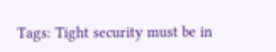Tags: Tight security must be in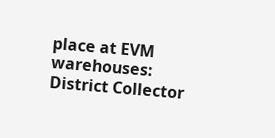place at EVM warehouses: District Collector